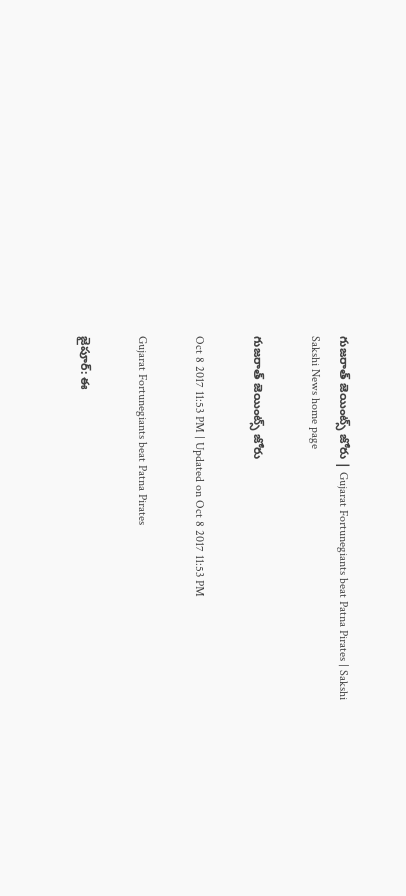గుజరాత్‌ జెయింట్స్‌ జోరు | Gujarat Fortunegiants beat Patna Pirates | Sakshi
Sakshi News home page

గుజరాత్‌ జెయింట్స్‌ జోరు

Oct 8 2017 11:53 PM | Updated on Oct 8 2017 11:53 PM

Gujarat Fortunegiants beat Patna Pirates

జైపూర్‌: ఈ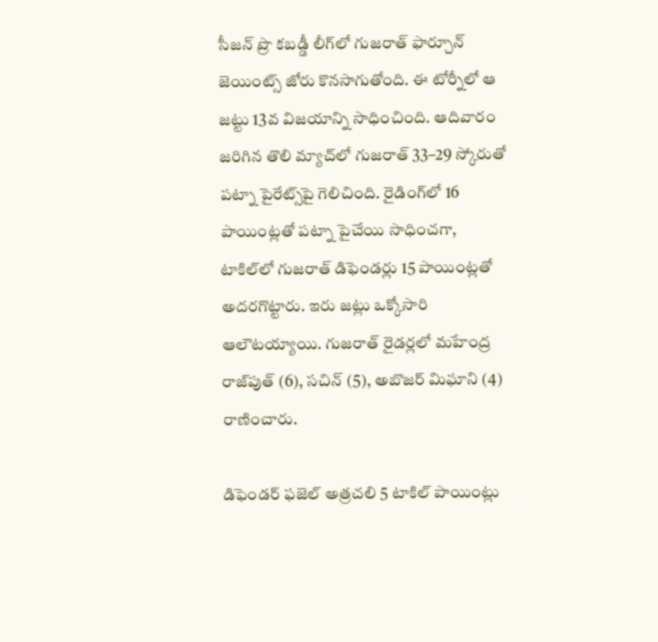సీజన్‌ ప్రొ కబడ్డీ లీగ్‌లో గుజరాత్‌ ఫార్చూన్‌ జెయింట్స్‌ జోరు కొనసాగుతోంది. ఈ టోర్నీలో ఆ జట్టు 13వ విజయాన్ని సాధించింది. ఆదివారం జరిగిన తొలి మ్యాచ్‌లో గుజరాత్‌ 33–29 స్కోరుతో పట్నా పైరేట్స్‌పై గెలిచింది. రైడింగ్‌లో 16 పాయింట్లతో పట్నా పైచేయి సాధించగా, టాకిల్‌లో గుజరాత్‌ డిఫెండర్లు 15 పాయింట్లతో అదరగొట్టారు. ఇరు జట్లు ఒక్కోసారి ఆలౌటయ్యాయి. గుజరాత్‌ రైడర్లలో మహేంద్ర రాజ్‌పుత్‌ (6), సచిన్‌ (5), అబొజర్‌ మిఘాని (4) రాణించారు.

డిఫెండర్‌ ఫజెల్‌ అత్రచలి 5 టాకిల్‌ పాయింట్లు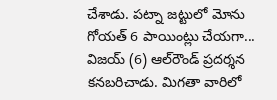చేశాడు. పట్నా జట్టులో మోను గోయత్‌ 6 పాయింట్లు చేయగా... విజయ్‌ (6) ఆల్‌రౌండ్‌ ప్రదర్శన కనబరిచాడు. మిగతా వారిలో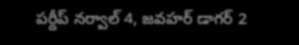పర్దీప్‌ నర్వాల్‌ 4, జవహర్‌ డాగర్‌ 2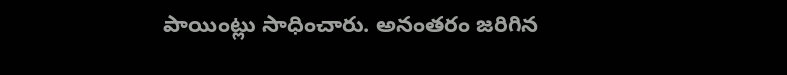పాయింట్లు సాధించారు. అనంతరం జరిగిన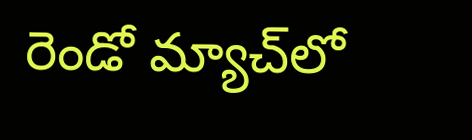రెండో మ్యాచ్‌లో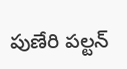పుణేరి పల్టన్‌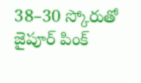38–30 స్కోరుతో జైపూర్‌ పింక్‌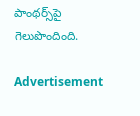పాంథర్స్‌పై గెలుపొందింది.

Advertisement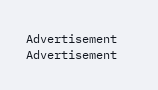Advertisement
Advertisement